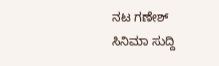ನಟ ಗಣೇಶ್
ಸಿನಿಮಾ ಸುದ್ದಿ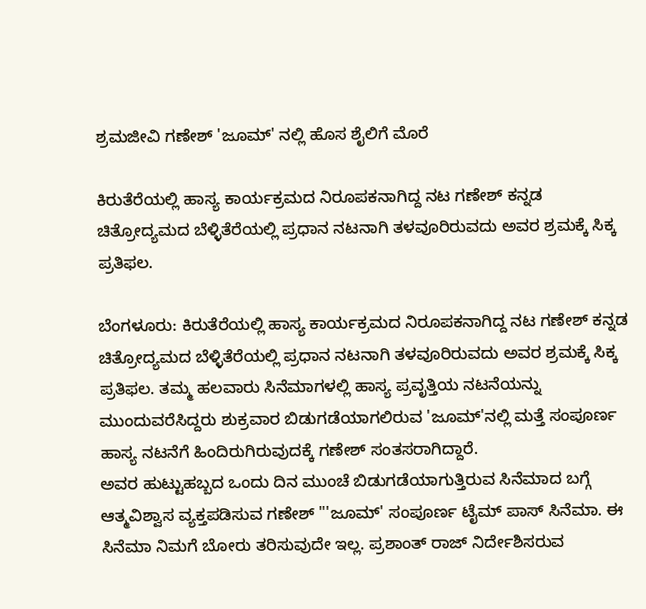ಶ್ರಮಜೀವಿ ಗಣೇಶ್ 'ಜೂಮ್' ನಲ್ಲಿ ಹೊಸ ಶೈಲಿಗೆ ಮೊರೆ

ಕಿರುತೆರೆಯಲ್ಲಿ ಹಾಸ್ಯ ಕಾರ್ಯಕ್ರಮದ ನಿರೂಪಕನಾಗಿದ್ದ ನಟ ಗಣೇಶ್ ಕನ್ನಡ ಚಿತ್ರೋದ್ಯಮದ ಬೆಳ್ಳಿತೆರೆಯಲ್ಲಿ ಪ್ರಧಾನ ನಟನಾಗಿ ತಳವೂರಿರುವದು ಅವರ ಶ್ರಮಕ್ಕೆ ಸಿಕ್ಕ ಪ್ರತಿಫಲ.

ಬೆಂಗಳೂರು: ಕಿರುತೆರೆಯಲ್ಲಿ ಹಾಸ್ಯ ಕಾರ್ಯಕ್ರಮದ ನಿರೂಪಕನಾಗಿದ್ದ ನಟ ಗಣೇಶ್ ಕನ್ನಡ ಚಿತ್ರೋದ್ಯಮದ ಬೆಳ್ಳಿತೆರೆಯಲ್ಲಿ ಪ್ರಧಾನ ನಟನಾಗಿ ತಳವೂರಿರುವದು ಅವರ ಶ್ರಮಕ್ಕೆ ಸಿಕ್ಕ ಪ್ರತಿಫಲ. ತಮ್ಮ ಹಲವಾರು ಸಿನೆಮಾಗಳಲ್ಲಿ ಹಾಸ್ಯ ಪ್ರವೃತ್ತಿಯ ನಟನೆಯನ್ನು ಮುಂದುವರೆಸಿದ್ದರು ಶುಕ್ರವಾರ ಬಿಡುಗಡೆಯಾಗಲಿರುವ 'ಜೂಮ್'ನಲ್ಲಿ ಮತ್ತೆ ಸಂಪೂರ್ಣ ಹಾಸ್ಯ ನಟನೆಗೆ ಹಿಂದಿರುಗಿರುವುದಕ್ಕೆ ಗಣೇಶ್ ಸಂತಸರಾಗಿದ್ದಾರೆ.
ಅವರ ಹುಟ್ಟುಹಬ್ಬದ ಒಂದು ದಿನ ಮುಂಚೆ ಬಿಡುಗಡೆಯಾಗುತ್ತಿರುವ ಸಿನೆಮಾದ ಬಗ್ಗೆ ಆತ್ಮವಿಶ್ವಾಸ ವ್ಯಕ್ತಪಡಿಸುವ ಗಣೇಶ್ "'ಜೂಮ್' ಸಂಪೂರ್ಣ ಟೈಮ್ ಪಾಸ್ ಸಿನೆಮಾ. ಈ ಸಿನೆಮಾ ನಿಮಗೆ ಬೋರು ತರಿಸುವುದೇ ಇಲ್ಲ. ಪ್ರಶಾಂತ್ ರಾಜ್ ನಿರ್ದೇಶಿಸರುವ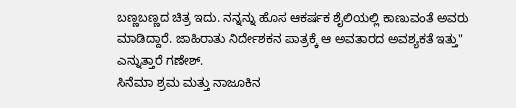ಬಣ್ಣಬಣ್ಣದ ಚಿತ್ರ ಇದು. ನನ್ನನ್ನು ಹೊಸ ಆಕರ್ಷಕ ಶೈಲಿಯಲ್ಲಿ ಕಾಣುವಂತೆ ಅವರು ಮಾಡಿದ್ದಾರೆ. ಜಾಹಿರಾತು ನಿರ್ದೇಶಕನ ಪಾತ್ರಕ್ಕೆ ಆ ಅವತಾರದ ಅವಶ್ಯಕತೆ ಇತ್ತು" ಎನ್ನುತ್ತಾರೆ ಗಣೇಶ್.
ಸಿನೆಮಾ ಶ್ರಮ ಮತ್ತು ನಾಜೂಕಿನ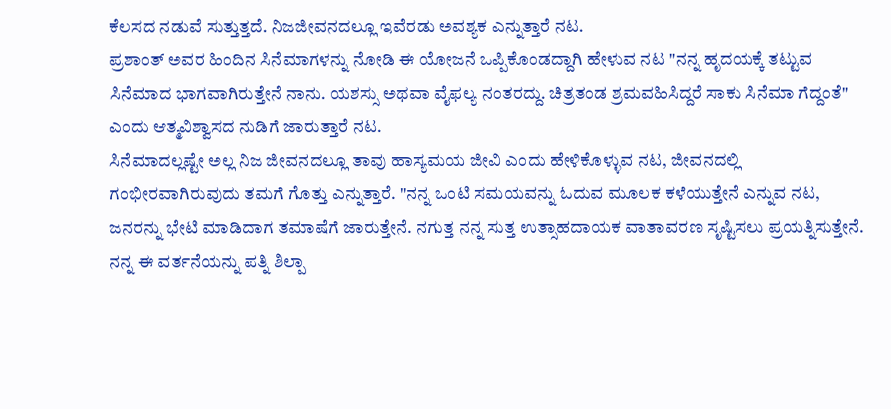ಕೆಲಸದ ನಡುವೆ ಸುತ್ತುತ್ತದೆ. ನಿಜಜೀವನದಲ್ಲೂ ಇವೆರಡು ಅವಶ್ಯಕ ಎನ್ನುತ್ತಾರೆ ನಟ.
ಪ್ರಶಾಂತ್ ಅವರ ಹಿಂದಿನ ಸಿನೆಮಾಗಳನ್ನು ನೋಡಿ ಈ ಯೋಜನೆ ಒಪ್ಪಿಕೊಂಡದ್ದಾಗಿ ಹೇಳುವ ನಟ "ನನ್ನ ಹೃದಯಕ್ಕೆ ತಟ್ಟುವ ಸಿನೆಮಾದ ಭಾಗವಾಗಿರುತ್ತೇನೆ ನಾನು. ಯಶಸ್ಸು ಅಥವಾ ವೈಫಲ್ಯ ನಂತರದ್ದು. ಚಿತ್ರತಂಡ ಶ್ರಮವಹಿಸಿದ್ದರೆ ಸಾಕು ಸಿನೆಮಾ ಗೆದ್ದಂತೆ" ಎಂದು ಆತ್ಮವಿಶ್ವಾಸದ ನುಡಿಗೆ ಜಾರುತ್ತಾರೆ ನಟ.
ಸಿನೆಮಾದಲ್ಲಷ್ಟೇ ಅಲ್ಲ ನಿಜ ಜೀವನದಲ್ಲೂ ತಾವು ಹಾಸ್ಯಮಯ ಜೀವಿ ಎಂದು ಹೇಳಿಕೊಳ್ಳುವ ನಟ, ಜೀವನದಲ್ಲಿ ಗಂಭೀರವಾಗಿರುವುದು ತಮಗೆ ಗೊತ್ತು ಎನ್ನುತ್ತಾರೆ. "ನನ್ನ ಒಂಟಿ ಸಮಯವನ್ನು ಓದುವ ಮೂಲಕ ಕಳೆಯುತ್ತೇನೆ ಎನ್ನುವ ನಟ, ಜನರನ್ನು ಭೇಟಿ ಮಾಡಿದಾಗ ತಮಾಷೆಗೆ ಜಾರುತ್ತೇನೆ. ನಗುತ್ತ ನನ್ನ ಸುತ್ತ ಉತ್ಸಾಹದಾಯಕ ವಾತಾವರಣ ಸೃಷ್ಟಿಸಲು ಪ್ರಯತ್ನಿಸುತ್ತೇನೆ. ನನ್ನ ಈ ವರ್ತನೆಯನ್ನು ಪತ್ನಿ ಶಿಲ್ಪಾ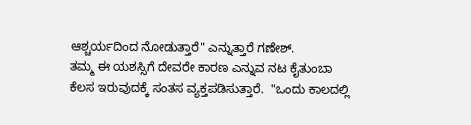ಆಶ್ಚರ್ಯದಿಂದ ನೋಡುತ್ತಾರೆ" ಎನ್ನುತ್ತಾರೆ ಗಣೇಶ್.
ತಮ್ಮ ಈ ಯಶಸ್ಸಿಗೆ ದೇವರೇ ಕಾರಣ ಎನ್ನುವ ನಟ ಕೈತುಂಬಾ ಕೆಲಸ ಇರುವುದಕ್ಕೆ ಸಂತಸ ವ್ಯಕ್ತಪಡಿಸುತ್ತಾರೆ.  "ಒಂದು ಕಾಲದಲ್ಲಿ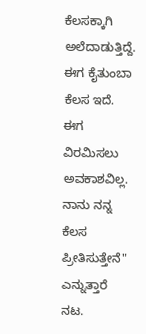ಕೆಲಸಕ್ಕಾಗಿ ಅಲೆದಾಡುತ್ತಿದ್ದೆ. ಈಗ ಕೈತುಂಬಾ ಕೆಲಸ ಇದೆ. ಈಗ ವಿರಮಿಸಲು ಅವಕಾಶವಿಲ್ಲ. ನಾನು ನನ್ನ ಕೆಲಸ ಪ್ರೀತಿಸುತ್ತೇನೆ" ಎನ್ನುತ್ತಾರೆ ನಟ.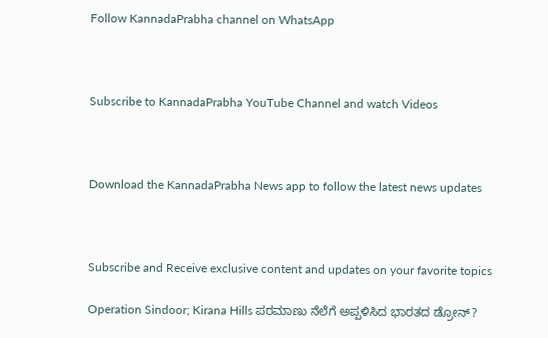Follow KannadaPrabha channel on WhatsApp



Subscribe to KannadaPrabha YouTube Channel and watch Videos



Download the KannadaPrabha News app to follow the latest news updates



Subscribe and Receive exclusive content and updates on your favorite topics

Operation Sindoor; Kirana Hills ಪರಮಾಣು ನೆಲೆಗೆ ಅಪ್ಪಳಿಸಿದ ಭಾರತದ ಡ್ರೋನ್?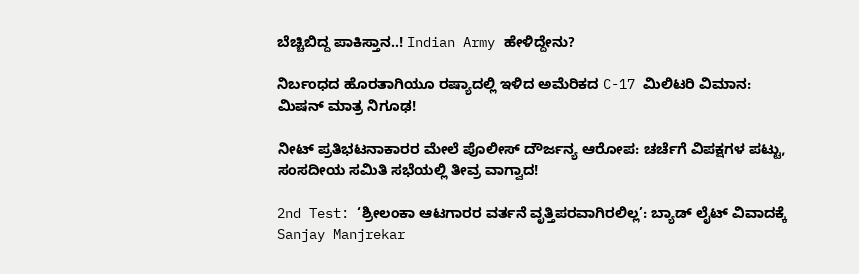ಬೆಚ್ಚಿಬಿದ್ದ ಪಾಕಿಸ್ತಾನ..! Indian Army ಹೇಳಿದ್ದೇನು?

ನಿರ್ಬಂಧದ ಹೊರತಾಗಿಯೂ ರಷ್ಯಾದಲ್ಲಿ ಇಳಿದ ಅಮೆರಿಕದ C-17 ಮಿಲಿಟರಿ ವಿಮಾನ: ಮಿಷನ್ ಮಾತ್ರ ನಿಗೂಢ!

ನೀಟ್ ಪ್ರತಿಭಟನಾಕಾರರ ಮೇಲೆ ಪೊಲೀಸ್ ದೌರ್ಜನ್ಯ ಆರೋಪ: ಚರ್ಚೆಗೆ ವಿಪಕ್ಷಗಳ ಪಟ್ಟು, ಸಂಸದೀಯ ಸಮಿತಿ ಸಭೆಯಲ್ಲಿ ತೀವ್ರ ವಾಗ್ವಾದ!

2nd Test: ‘ಶ್ರೀಲಂಕಾ ಆಟಗಾರರ ವರ್ತನೆ ವೃತ್ತಿಪರವಾಗಿರಲಿಲ್ಲ’: ಬ್ಯಾಡ್ ಲೈಟ್ ವಿವಾದಕ್ಕೆ Sanjay Manjrekar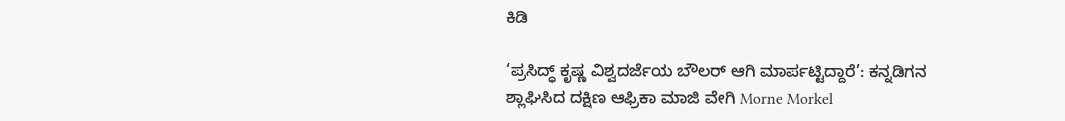ಕಿಡಿ

‘ಪ್ರಸಿದ್ಧ್ ಕೃಷ್ಣ ವಿಶ್ವದರ್ಜೆಯ ಬೌಲರ್ ಆಗಿ ಮಾರ್ಪಟ್ಟಿದ್ದಾರೆ’: ಕನ್ನಡಿಗನ ಶ್ಲಾಘಿಸಿದ ದಕ್ಷಿಣ ಆಫ್ರಿಕಾ ಮಾಜಿ ವೇಗಿ Morne Morkel